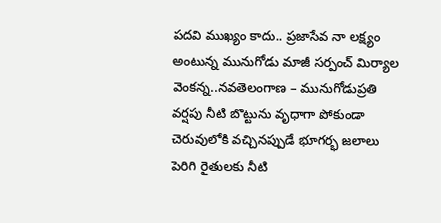పదవి ముఖ్యం కాదు.. ప్రజాసేవ నా లక్ష్యం అంటున్న మునుగోడు మాజీ సర్పంచ్ మిర్యాల వెంకన్న..నవతెలంగాణ – మునుగోడుప్రతి వర్షపు నీటి బొట్టును వృధాగా పోకుండా చెరువులోకి వచ్చినప్పుడే భూగర్భ జలాలు పెరిగి రైతులకు నీటి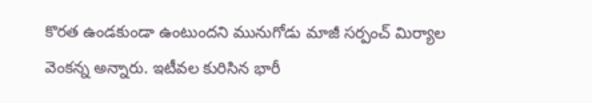కొరత ఉండకుండా ఉంటుందని మునుగోడు మాజీ సర్పంచ్ మిర్యాల వెంకన్న అన్నారు. ఇటీవల కురిసిన భారీ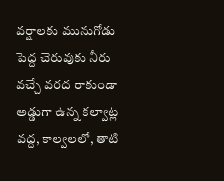వర్షాలకు మునుగోడు పెద్ద చెరువుకు నీరు వచ్చే వరద రాకుండా అడ్డుగా ఉన్న కల్వాట్ల వద్ద, కాల్వలలో, తాటి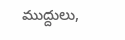ముద్దులు,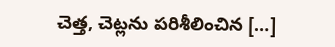చెత్త, చెట్లను పరిశీలించిన […]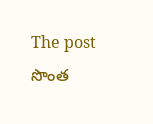The post సొంత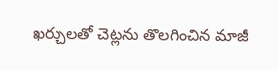ఖర్చులతో చెట్లను తొలగించిన మాజీ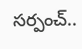సర్పంచ్..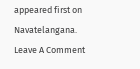appeared first on Navatelangana.
Leave A Comment